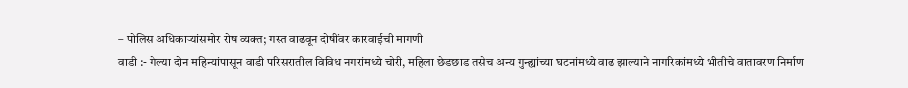– पोलिस अधिकाऱ्यांसमोर रोष व्यक्त; गस्त वाढवून दोषींवर कारवाईची मागणी
वाडी :- गेल्या दोन महिन्यांपासून वाडी परिसरातील विविध नगरांमध्ये चोरी, महिला छेडछाड तसेच अन्य गुन्ह्यांच्या घटनांमध्ये वाढ झाल्याने नागरिकांमध्ये भीतीचे वातावरण निर्माण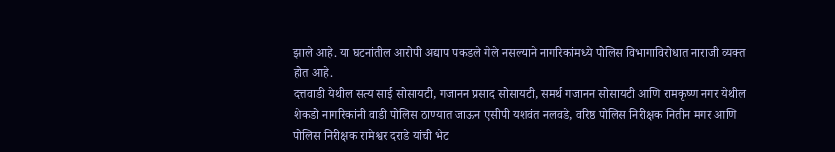झाले आहे. या घटनांतील आरोपी अद्याप पकडले गेले नसल्याने नागरिकांमध्ये पोलिस विभागाविरोधात नाराजी व्यक्त होत आहे.
दत्तवाडी येथील सत्य साई सोसायटी, गजानन प्रसाद सोसायटी, समर्थ गजानन सोसायटी आणि रामकृष्ण नगर येथील शेकडो नागरिकांनी वाडी पोलिस ठाण्यात जाऊन एसीपी यशवंत नलवडे, वरिष्ठ पोलिस निरीक्षक नितीन मगर आणि पोलिस निरीक्षक रामेश्वर दराडे यांची भेट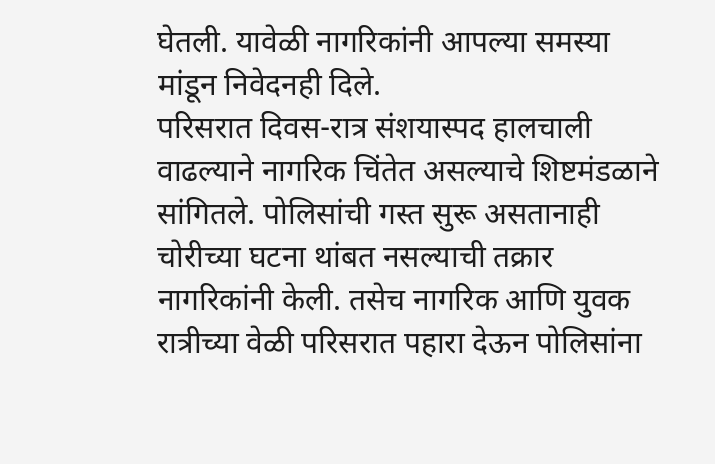घेतली. यावेळी नागरिकांनी आपल्या समस्या मांडून निवेदनही दिले.
परिसरात दिवस-रात्र संशयास्पद हालचाली वाढल्याने नागरिक चिंतेत असल्याचे शिष्टमंडळाने सांगितले. पोलिसांची गस्त सुरू असतानाही चोरीच्या घटना थांबत नसल्याची तक्रार नागरिकांनी केली. तसेच नागरिक आणि युवक रात्रीच्या वेळी परिसरात पहारा देऊन पोलिसांना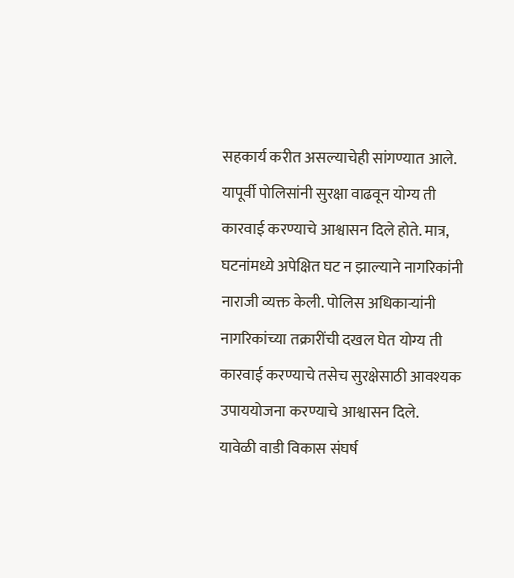सहकार्य करीत असल्याचेही सांगण्यात आले.
यापूर्वी पोलिसांनी सुरक्षा वाढवून योग्य ती कारवाई करण्याचे आश्वासन दिले होते. मात्र, घटनांमध्ये अपेक्षित घट न झाल्याने नागरिकांनी नाराजी व्यक्त केली. पोलिस अधिकाऱ्यांनी नागरिकांच्या तक्रारींची दखल घेत योग्य ती कारवाई करण्याचे तसेच सुरक्षेसाठी आवश्यक उपाययोजना करण्याचे आश्वासन दिले.
यावेळी वाडी विकास संघर्ष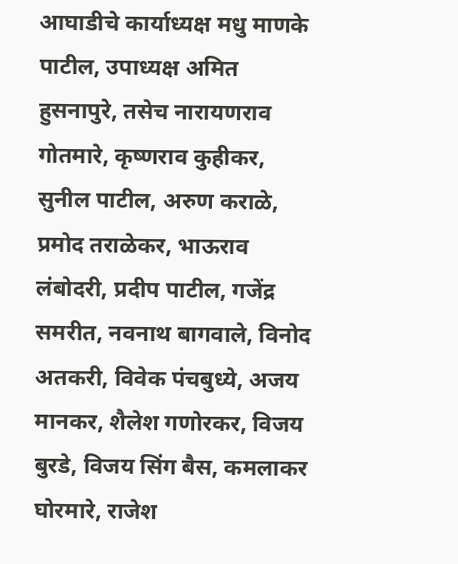आघाडीचे कार्याध्यक्ष मधु माणके पाटील, उपाध्यक्ष अमित हुसनापुरे, तसेच नारायणराव गोतमारे, कृष्णराव कुहीकर, सुनील पाटील, अरुण कराळे, प्रमोद तराळेकर, भाऊराव लंबोदरी, प्रदीप पाटील, गजेंद्र समरीत, नवनाथ बागवाले, विनोद अतकरी, विवेक पंचबुध्ये, अजय मानकर, शैलेश गणोरकर, विजय बुरडे, विजय सिंग बैस, कमलाकर घोरमारे, राजेश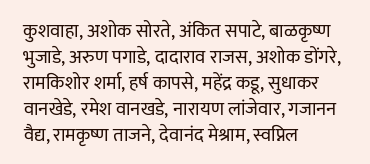कुशवाहा, अशोक सोरते, अंकित सपाटे, बाळकृष्ण भुजाडे, अरुण पगाडे, दादाराव राजस, अशोक डोंगरे, रामकिशोर शर्मा, हर्ष कापसे, महेंद्र कडू, सुधाकर वानखेडे, रमेश वानखडे, नारायण लांजेवार, गजानन वैद्य, रामकृष्ण ताजने, देवानंद मेश्राम, स्वप्निल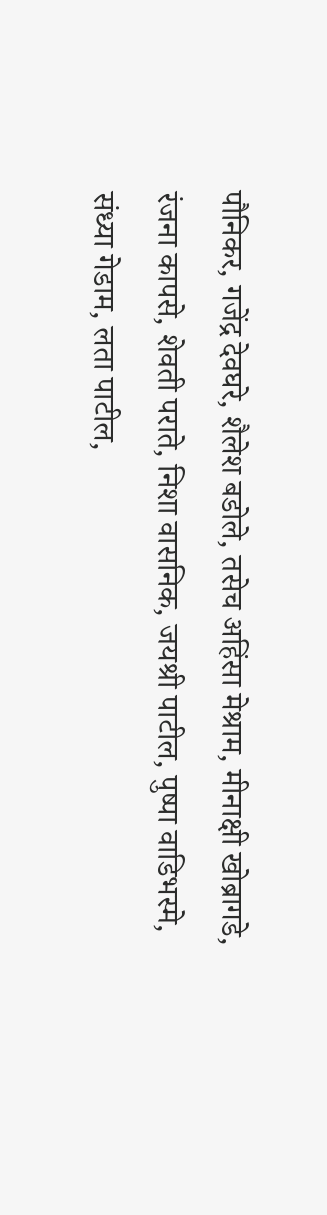पौनिकर, गजेंद्र देवघरे, शैलेश बडोले, तसेच अहिंसा मेश्राम, मीनाक्षी खोब्रागडे, रंजना कापसे, शेवती पराते, निशा वासनिक, जयश्री पाटील, पुष्पा वाडिभस्मे, संध्या गेडाम, लता पाटील,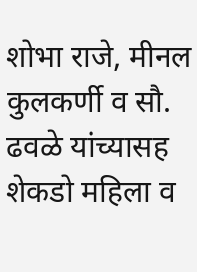शोभा राजे, मीनल कुलकर्णी व सौ. ढवळे यांच्यासह शेकडो महिला व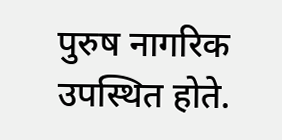पुरुष नागरिक उपस्थित होते.